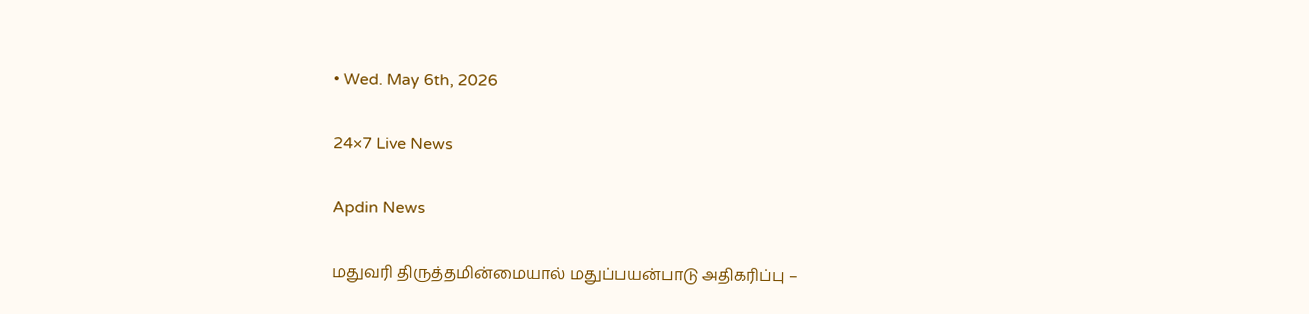• Wed. May 6th, 2026

24×7 Live News

Apdin News

மதுவரி திருத்தமின்மையால் மதுப்பயன்பாடு அதிகரிப்பு –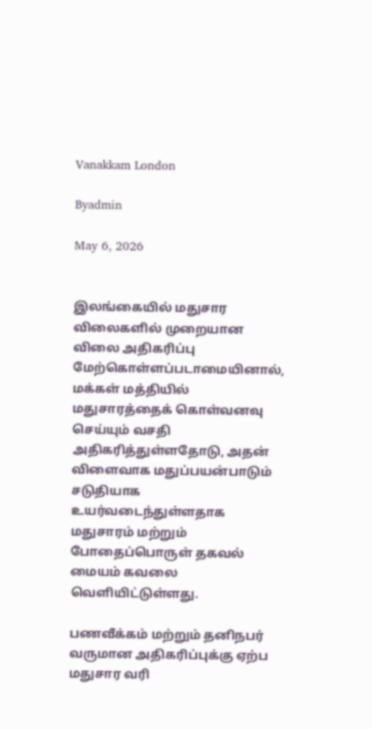Vanakkam London

Byadmin

May 6, 2026


இலங்கையில் மதுசார விலைகளில் முறையான விலை அதிகரிப்பு மேற்கொள்ளப்படாமையினால், மக்கள் மத்தியில் மதுசாரத்தைக் கொள்வனவு செய்யும் வசதி அதிகரித்துள்ளதோடு, அதன் விளைவாக மதுப்பயன்பாடும் சடுதியாக உயர்வடைந்துள்ளதாக மதுசாரம் மற்றும் போதைப்பொருள் தகவல் மையம் கவலை வெளியிட்டுள்ளது.

பணவீக்கம் மற்றும் தனிநபர் வருமான அதிகரிப்புக்கு ஏற்ப மதுசார வரி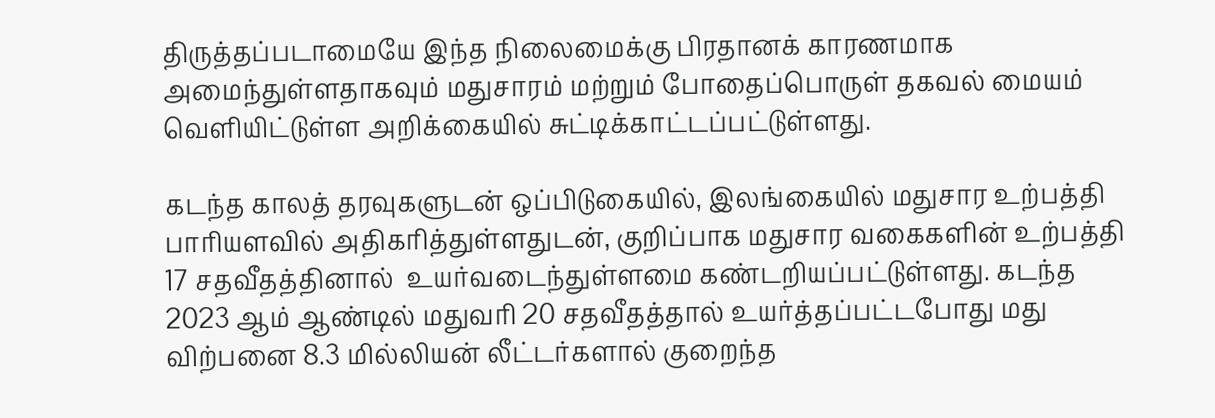திருத்தப்படாமையே இந்த நிலைமைக்கு பிரதானக் காரணமாக அமைந்துள்ளதாகவும் மதுசாரம் மற்றும் போதைப்பொருள் தகவல் மையம் வெளியிட்டுள்ள அறிக்கையில் சுட்டிக்காட்டப்பட்டுள்ளது.

கடந்த காலத் தரவுகளுடன் ஒப்பிடுகையில், இலங்கையில் மதுசார உற்பத்தி பாரியளவில் அதிகரித்துள்ளதுடன், குறிப்பாக மதுசார வகைகளின் உற்பத்தி 17 சதவீதத்தினால்  உயர்வடைந்துள்ளமை கண்டறியப்பட்டுள்ளது. கடந்த 2023 ஆம் ஆண்டில் மதுவரி 20 சதவீதத்தால் உயர்த்தப்பட்டபோது மது விற்பனை 8.3 மில்லியன் லீட்டர்களால் குறைந்த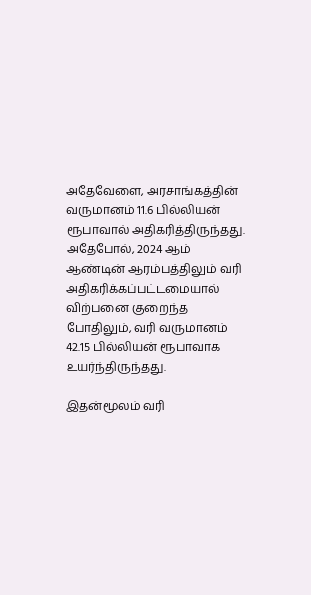அதேவேளை, அரசாங்கத்தின் வருமானம் 11.6 பில்லியன் ரூபாவால் அதிகரித்திருந்தது. அதேபோல், 2024 ஆம் ஆண்டின் ஆரம்பத்திலும் வரி அதிகரிக்கப்பட்டமையால்  விற்பனை குறைந்த போதிலும், வரி வருமானம் 42.15 பில்லியன் ரூபாவாக உயர்ந்திருந்தது.

இதன்மூலம் வரி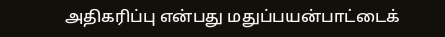அதிகரிப்பு என்பது மதுப்பயன்பாட்டைக்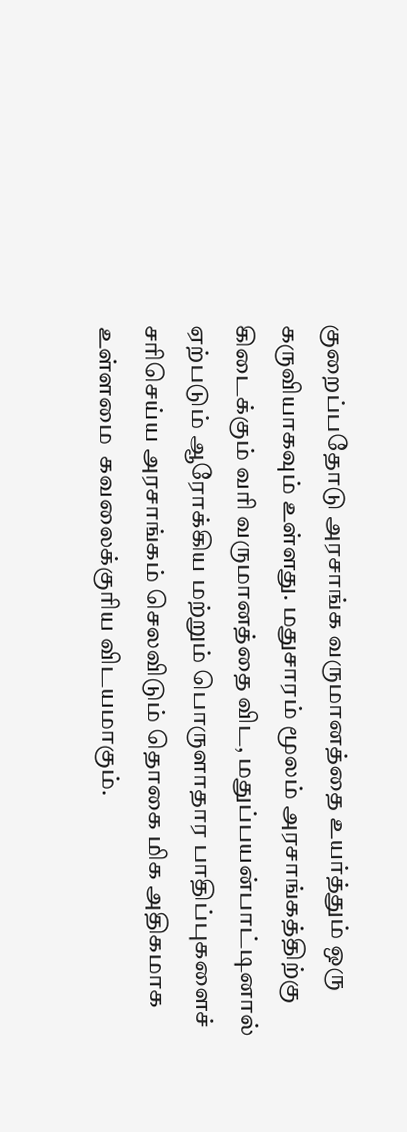குறைப்பதோடு அரசாங்க வருமானத்தை உயர்த்தும் ஒரு கருவியாகவும் உள்ளது. மதுசாரம் மூலம் அரசாங்கத்திற்கு கிடைக்கும் வரி வருமானத்தை விட, மதுப்பயன்பாட்டினால் ஏற்படும் ஆரோக்கிய மற்றும் பொருளாதார பாதிப்புகளைச் சரிசெய்ய அரசாங்கம் செலவிடும் தொகை மிக அதிகமாக உள்ளமை  கவலைக்குரிய விடயமாகும்.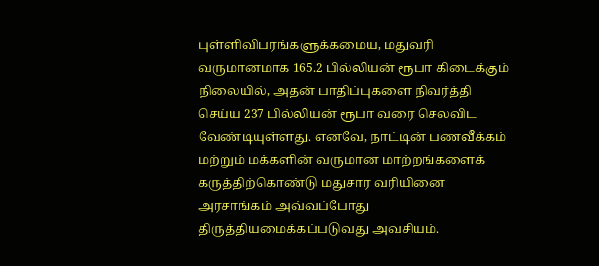புள்ளிவிபரங்களுக்கமைய, மதுவரி வருமானமாக 165.2 பில்லியன் ரூபா கிடைக்கும் நிலையில், அதன் பாதிப்புகளை நிவர்த்தி செய்ய 237 பில்லியன் ரூபா வரை செலவிட வேண்டியுள்ளது. எனவே, நாட்டின் பணவீக்கம் மற்றும் மக்களின் வருமான மாற்றங்களைக் கருத்திற்கொண்டு மதுசார வரியினை அரசாங்கம் அவ்வப்போது திருத்தியமைக்கப்படுவது அவசியம்.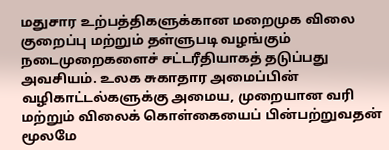மதுசார உற்பத்திகளுக்கான மறைமுக விலை குறைப்பு மற்றும் தள்ளுபடி வழங்கும் நடைமுறைகளைச் சட்டரீதியாகத் தடுப்பது அவசியம். உலக சுகாதார அமைப்பின் வழிகாட்டல்களுக்கு அமைய, முறையான வரி மற்றும் விலைக் கொள்கையைப் பின்பற்றுவதன் மூலமே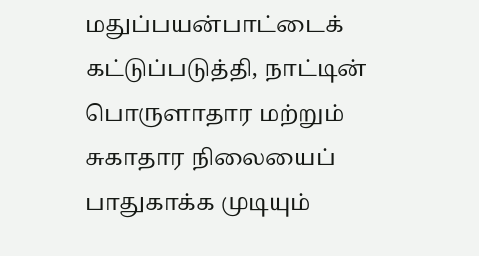மதுப்பயன்பாட்டைக் கட்டுப்படுத்தி, நாட்டின் பொருளாதார மற்றும் சுகாதார நிலையைப் பாதுகாக்க முடியும்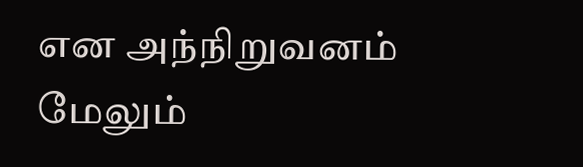என அந்நிறுவனம்  மேலும்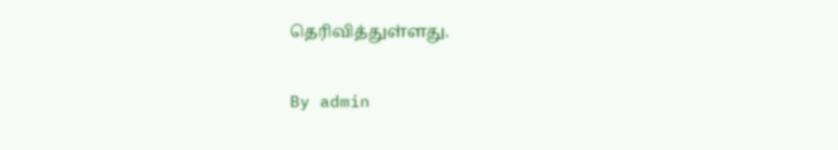தெரிவித்துள்ளது.

By admin